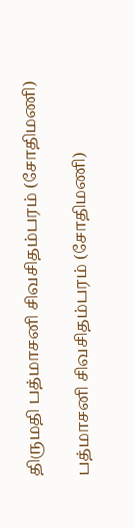திருமதி பத்மாசனி சிவசிதம்பரம் (சோதிமணி)

பத்மாசனி சிவசிதம்பரம் (சோதிமணி)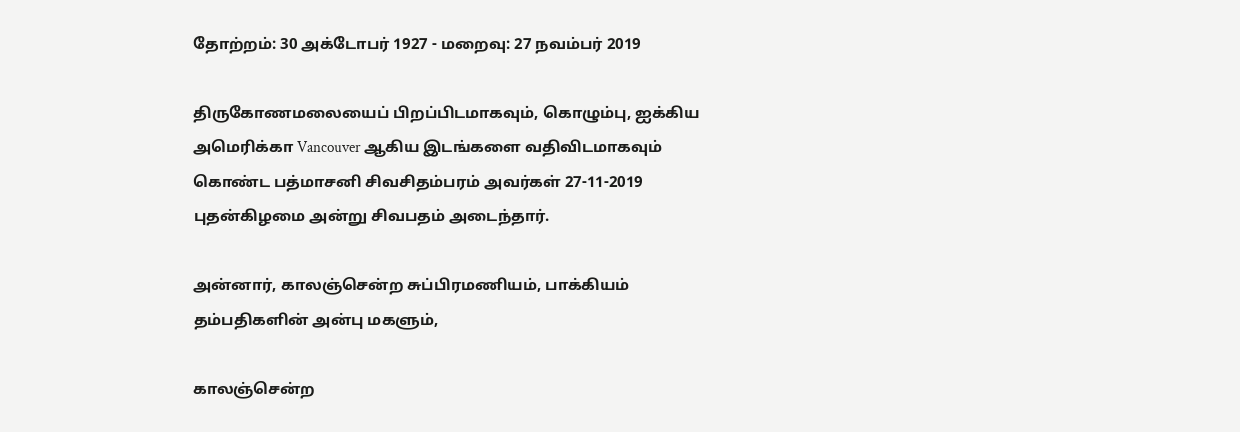தோற்றம்: 30 அக்டோபர் 1927 - மறைவு: 27 நவம்பர் 2019

திருகோணமலையைப் பிறப்பிடமாகவும், கொழும்பு, ஐக்கிய அமெரிக்கா Vancouver ஆகிய இடங்களை வதிவிடமாகவும் கொண்ட பத்மாசனி சிவசிதம்பரம் அவர்கள் 27-11-2019 புதன்கிழமை அன்று சிவபதம் அடைந்தார்.

அன்னார், காலஞ்சென்ற சுப்பிரமணியம், பாக்கியம் தம்பதிகளின் அன்பு மகளும்,

காலஞ்சென்ற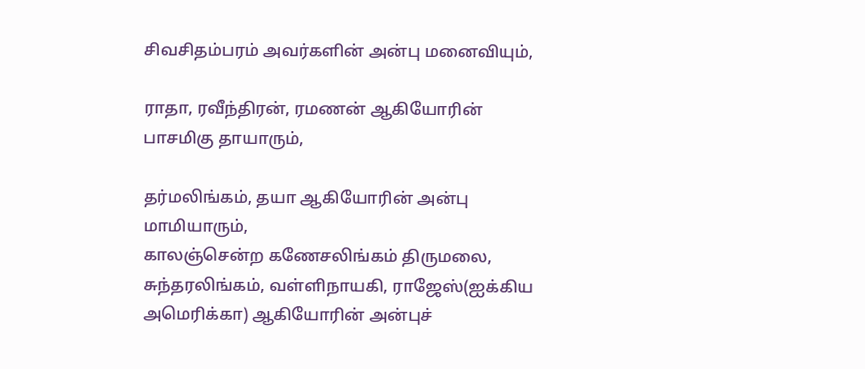சிவசிதம்பரம் அவர்களின் அன்பு மனைவியும்,

ராதா, ரவீந்திரன், ரமணன் ஆகியோரின் பாசமிகு தாயாரும்,

தர்மலிங்கம், தயா ஆகியோரின் அன்பு மாமியாரும்,
காலஞ்சென்ற கணேசலிங்கம் திருமலை, சுந்தரலிங்கம், வள்ளிநாயகி, ராஜேஸ்(ஐக்கிய அமெரிக்கா) ஆகியோரின் அன்புச்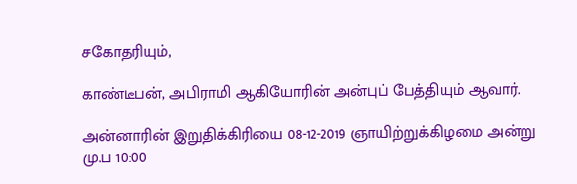சகோதரியும்,

காண்டீபன், அபிராமி ஆகியோரின் அன்புப் பேத்தியும் ஆவார்.

அன்னாரின் இறுதிக்கிரியை 08-12-2019 ஞாயிற்றுக்கிழமை அன்று மு.ப 10:00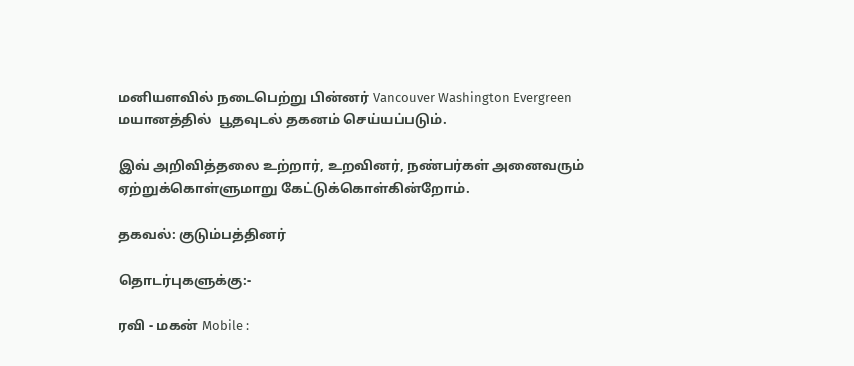மனியளவில் நடைபெற்று பின்னர் Vancouver Washington Evergreen மயானத்தில்  பூதவுடல் தகனம் செய்யப்படும்.

இவ் அறிவித்தலை உற்றார், உறவினர், நண்பர்கள் அனைவரும் ஏற்றுக்கொள்ளுமாறு கேட்டுக்கொள்கின்றோம்.

தகவல்: குடும்பத்தினர்

தொடர்புகளுக்கு:-

ரவி - மகன் Mobile :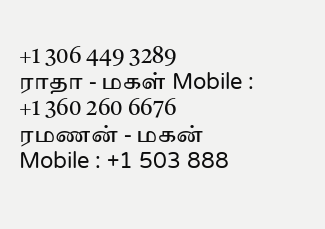+1 306 449 3289
ராதா - மகள் Mobile : +1 360 260 6676
ரமணன் - மகன் Mobile : +1 503 888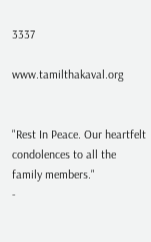3337

www.tamilthakaval.org


"Rest In Peace. Our heartfelt condolences to all the family members."
-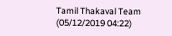Tamil Thakaval Team (05/12/2019 04:22)